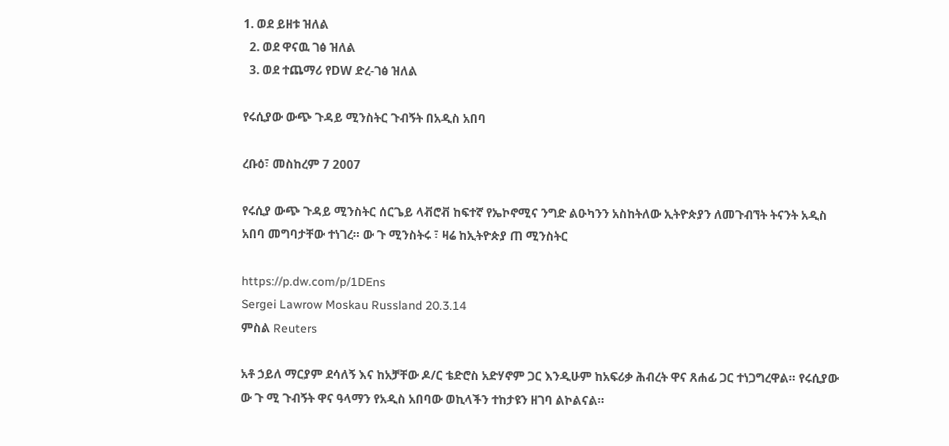1. ወደ ይዘቱ ዝለል
  2. ወደ ዋናዉ ገፅ ዝለል
  3. ወደ ተጨማሪ የDW ድረ-ገፅ ዝለል

የሩሲያው ውጭ ጉዳይ ሚንስትር ጉብኝት በአዲስ አበባ

ረቡዕ፣ መስከረም 7 2007

የሩሲያ ውጭ ጉዳይ ሚንስትር ሰርጌይ ላቭሮቭ ከፍተኛ የኤኮኖሚና ንግድ ልዑካንን አስከትለው ኢትዮጵያን ለመጉብኘት ትናንት አዲስ አበባ መግባታቸው ተነገረ። ው ጉ ሚንስትሩ ፣ ዛሬ ከኢትዮጵያ ጠ ሚንስትር

https://p.dw.com/p/1DEns
Sergei Lawrow Moskau Russland 20.3.14
ምስል Reuters

አቶ ኃይለ ማርያም ደሳለኝ እና ከአቻቸው ዶ/ር ቴድሮስ አድሃኖም ጋር እንዲሁም ከአፍሪቃ ሕብረት ዋና ጸሐፊ ጋር ተነጋግረዋል። የሩሲያው ው ጉ ሚ ጉብኝት ዋና ዓላማን የአዲስ አበባው ወኪላችን ተከታዩን ዘገባ ልኮልናል።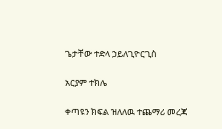ጌታቸው ተድላ ኃይለጊዮርጊስ

አርያም ተክሌ

ቀጣዩን ክፍል ዝለለዉ ተጨማሪ መረጃ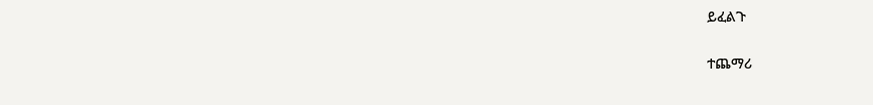ይፈልጉ

ተጨማሪ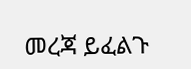መረጃ ይፈልጉ